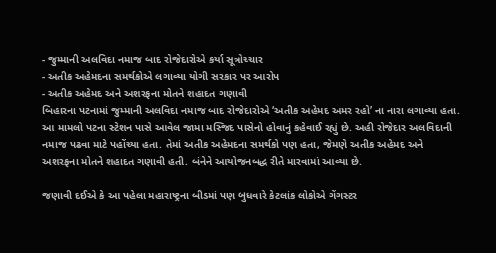- જુમ્માની અલવિદા નમાજ બાદ રોજેદારોએ કર્યા સૂત્રોચ્ચાર
- અતીક અહેમદના સમર્થકોએ લગાવ્યા યોગી સરકાર પર આરોપ
- અતીક અહેમદ અને અશરફના મોતને શહાદત ગણાવી
બિહારના પટનામાં જુમ્માની અલવિદા નમાજ બાદ રોજેદારોએ ‘અતીક અહેમદ અમર રહો’ ના નારા લગાવ્યા હતા. આ મામલો પટના સ્ટેશન પાસે આવેલ જામા મસ્જિદ પાસેનો હોવાનું કહેવાઈ રહ્યું છે. અહી રોજેદાર અલવિદાની નમાજ પઢવા માટે પહોંચ્યા હતા. તેમાં અતીક અહેમદના સમર્થકો પણ હતા, જેમણે અતીક અહેમદ અને અશરફના મોતને શહાદત ગણાવી હતી. બંનેને આયોજનબદ્ધ રીતે મારવામાં આવ્યા છે.

જણાવી દઈએ કે આ પહેલા મહારાષ્ટ્રના બીડમાં પણ બુધવારે કેટલાંક લોકોએ ગેંગસ્ટર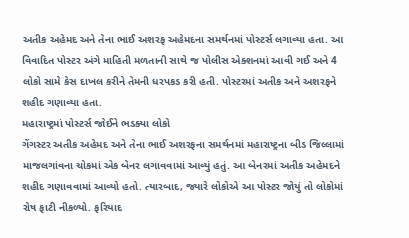અતીક અહેમદ અને તેના ભાઈ અશરફ અહેમદના સમર્થનમાં પોસ્ટર્સ લગાવ્યા હતા. આ વિવાદિત પોસ્ટર અંગે માહિતી મળતાની સાથે જ પોલીસ એક્શનમાં આવી ગઈ અને 4 લોકો સામે કેસ દાખલ કરીને તેમની ધરપકડ કરી હતી. પોસ્ટરમાં અતીક અને અશરફને શહીદ ગણાવ્યા હતા.
મહારાષ્ટ્રમાં પોસ્ટર્સ જોઈને ભડક્યા લોકો
ગેંગસ્ટર અતીક અહેમદ અને તેના ભાઈ અશરફના સમર્થનમાં મહારાષ્ટ્રના બીડ જિલ્લામાં માજલગાંવના ચોકમાં એક બેનર લગાવવામાં આવ્યું હતું. આ બેનરમાં અતીક અહેમદને શહીદ ગણાવવામાં આવ્યો હતો. ત્યારબાદ, જ્યારે લોકોએ આ પોસ્ટર જોયું તો લોકોમાં રોષ ફાટી નીકળ્યો. ફરિયાદ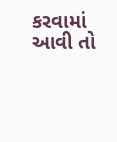કરવામાં આવી તો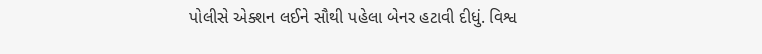પોલીસે એક્શન લઈને સૌથી પહેલા બેનર હટાવી દીધું. વિશ્વ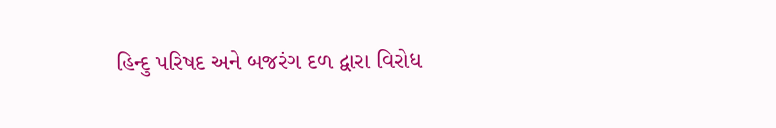હિન્દુ પરિષદ અને બજરંગ દળ દ્વારા વિરોધ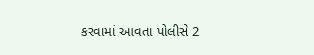કરવામાં આવતા પોલીસે 2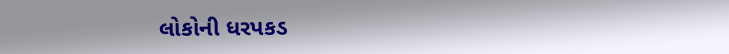લોકોની ધરપકડ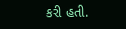કરી હતી.